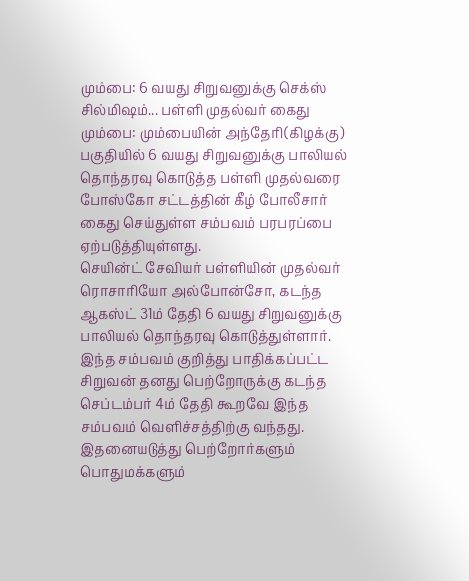மும்பை: 6 வயது சிறுவனுக்கு செக்ஸ் சில்மிஷம்... பள்ளி முதல்வர் கைது
மும்பை: மும்பையின் அந்தேரி(கிழக்கு) பகுதியில் 6 வயது சிறுவனுக்கு பாலியல் தொந்தரவு கொடுத்த பள்ளி முதல்வரை போஸ்கோ சட்டத்தின் கீழ் போலீசார் கைது செய்துள்ள சம்பவம் பரபரப்பை ஏற்படுத்தியுள்ளது.
செயின்ட் சேவியர் பள்ளியின் முதல்வர் ரொசாரியோ அல்போன்சோ, கடந்த ஆகஸ்ட் 31ம் தேதி 6 வயது சிறுவனுக்கு பாலியல் தொந்தரவு கொடுத்துள்ளார். இந்த சம்பவம் குறித்து பாதிக்கப்பட்ட சிறுவன் தனது பெற்றோருக்கு கடந்த செப்டம்பர் 4ம் தேதி கூறவே இந்த சம்பவம் வெளிச்சத்திற்கு வந்தது. இதனையடுத்து பெற்றோர்களும் பொதுமக்களும்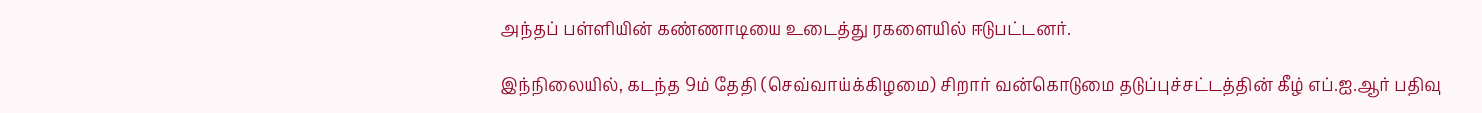அந்தப் பள்ளியின் கண்ணாடியை உடைத்து ரகளையில் ஈடுபட்டனர்.

இந்நிலையில், கடந்த 9ம் தேதி (செவ்வாய்க்கிழமை) சிறார் வன்கொடுமை தடுப்புச்சட்டத்தின் கீழ் எப்.ஐ.ஆர் பதிவு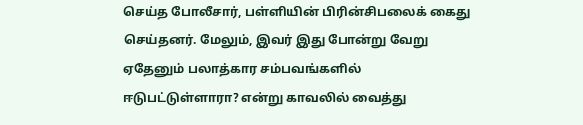செய்த போலீசார், பள்ளியின் பிரின்சிபலைக் கைது செய்தனர். மேலும், இவர் இது போன்று வேறு ஏதேனும் பலாத்கார சம்பவங்களில் ஈடுபட்டுள்ளாரா? என்று காவலில் வைத்து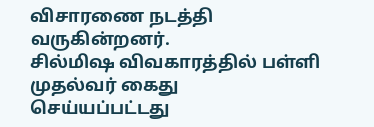விசாரணை நடத்தி வருகின்றனர்.
சில்மிஷ விவகாரத்தில் பள்ளி முதல்வர் கைது செய்யப்பட்டது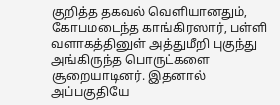குறித்த தகவல் வெளியானதும், கோபமடைந்த காங்கிரஸார், பள்ளி வளாகத்தினுள் அத்துமீறி புகுந்து அங்கிருந்த பொருட்களை சூறையாடினர். இதனால் அப்பகுதியே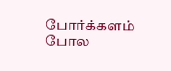போர்க்களம் போல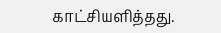காட்சியளித்தது.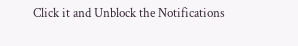Click it and Unblock the Notifications